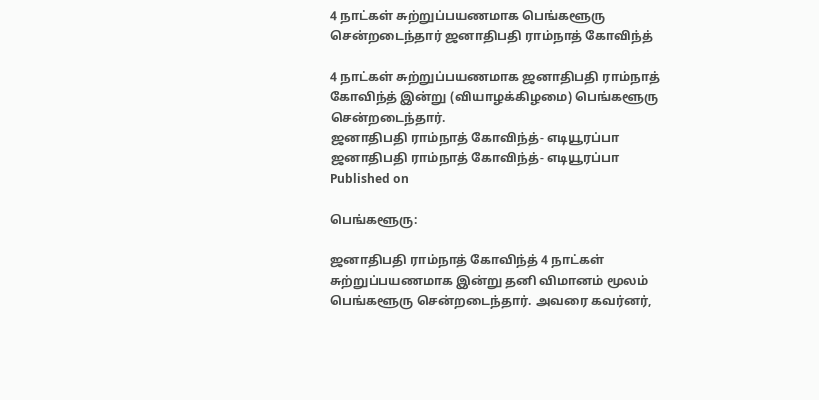4 நாட்கள் சுற்றுப்பயணமாக பெங்களூரு சென்றடைந்தார் ஜனாதிபதி ராம்நாத் கோவிந்த்

4 நாட்கள் சுற்றுப்பயணமாக ஜனாதிபதி ராம்நாத் கோவிந்த் இன்று (வியாழக்கிழமை) பெங்களூரு சென்றடைந்தார்.
ஜனாதிபதி ராம்நாத் கோவிந்த்- எடியூரப்பா
ஜனாதிபதி ராம்நாத் கோவிந்த்- எடியூரப்பா
Published on

பெங்களூரு:

ஜனாதிபதி ராம்நாத் கோவிந்த் 4 நாட்கள் சுற்றுப்பயணமாக இன்று தனி விமானம் மூலம் பெங்களூரு சென்றடைந்தார். அவரை கவர்னர்,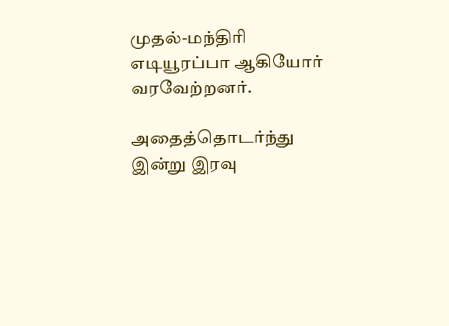முதல்-மந்திரி எடியூரப்பா ஆகியோர் வரவேற்றனர்.

அதைத்தொடர்ந்து இன்று இரவு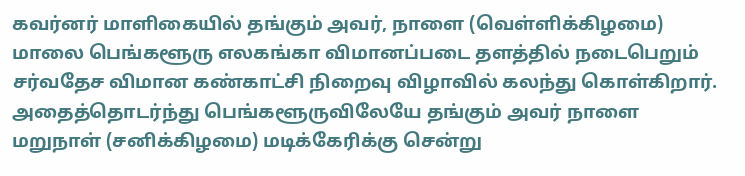கவர்னர் மாளிகையில் தங்கும் அவர், நாளை (வெள்ளிக்கிழமை) மாலை பெங்களூரு எலகங்கா விமானப்படை தளத்தில் நடைபெறும் சர்வதேச விமான கண்காட்சி நிறைவு விழாவில் கலந்து கொள்கிறார். அதைத்தொடர்ந்து பெங்களூருவிலேயே தங்கும் அவர் நாளை மறுநாள் (சனிக்கிழமை) மடிக்கேரிக்கு சென்று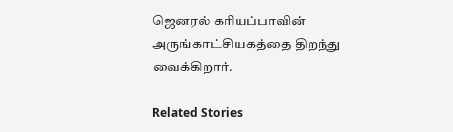ஜெனரல் கரியப்பாவின் அருங்காட்சியகத்தை திறந்து வைக்கிறார்.

Related Stories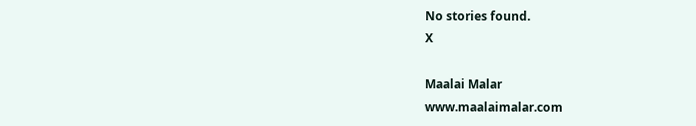No stories found.
X

Maalai Malar
www.maalaimalar.com